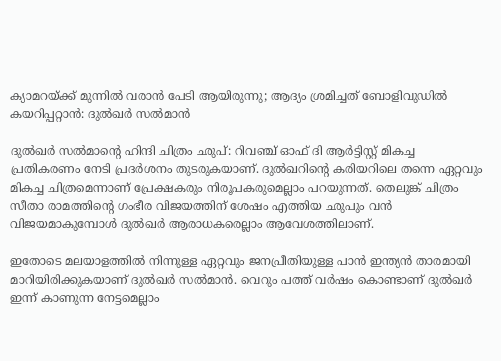ക്യാമറയ്ക്ക് മുന്നിൽ വരാൻ പേടി ആയിരുന്നു; ആദ്യം ശ്രമിച്ചത് ബോളിവുഡിൽ കയറിപ്പറ്റാൻ: ദുൽഖർ സൽമാൻ

ദുൽഖർ സൽമാന്റെ ഹിന്ദി ചിത്രം ഛുപ്: റിവഞ്ച് ഓഫ് ദി ആര്‍ട്ടിസ്റ്റ് മികച്ച പ്രതികരണം നേടി പ്രദർശനം തുടരുകയാണ്. ദുൽഖറിന്റെ കരിയറിലെ തന്നെ ഏറ്റവും മികച്ച ചിത്രമെന്നാണ് പ്രേക്ഷകരും നിരൂപകരുമെല്ലാം പറയുന്നത്. തെലുങ്ക് ചിത്രം സീതാ രാമത്തിന്റെ ഗംഭീര വിജയത്തിന് ശേഷം എത്തിയ ഛുപും വൻ വിജയമാകുമ്പോൾ ദുൽഖർ ആരാധകരെല്ലാം ആവേശത്തിലാണ്.

ഇതോടെ മലയാളത്തിൽ നിന്നുള്ള ഏറ്റവും ജനപ്രീതിയുള്ള പാൻ ഇന്ത്യൻ താരമായി മാറിയിരിക്കുകയാണ് ദുൽഖർ സൽമാൻ. വെറും പത്ത് വർഷം കൊണ്ടാണ് ദുൽഖർ ഇന്ന് കാണുന്ന നേട്ടമെല്ലാം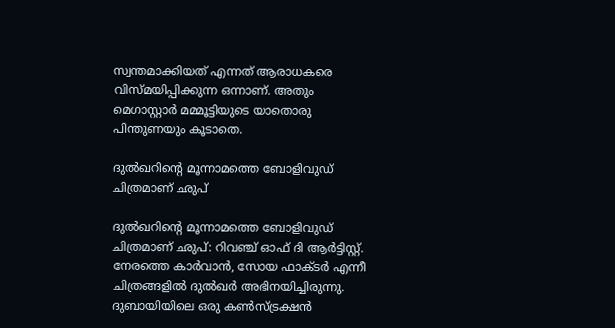സ്വന്തമാക്കിയത് എന്നത് ആരാധകരെ വിസ്മയിപ്പിക്കുന്ന ഒന്നാണ്. അതും മെഗാസ്റ്റാർ മമ്മൂട്ടിയുടെ യാതൊരു പിന്തുണയും കൂടാതെ.

ദുൽഖറിന്റെ മൂന്നാമത്തെ ബോളിവുഡ് ചിത്രമാണ് ഛുപ്

ദുൽഖറിന്റെ മൂന്നാമത്തെ ബോളിവുഡ് ചിത്രമാണ് ഛുപ്: റിവഞ്ച് ഓഫ് ദി ആര്‍ട്ടിസ്റ്റ്. നേരത്തെ കാർവാൻ, സോയ ഫാക്ടർ എന്നീ ചിത്രങ്ങളിൽ ദുൽഖർ അഭിനയിച്ചിരുന്നു. ദുബായിയിലെ ഒരു കൺസ്ട്രക്ഷൻ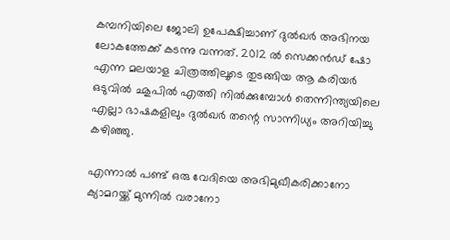കമ്പനിയിലെ ജോലി ഉപേക്ഷിച്ചാണ് ദുൽഖർ അഭിനയ ലോകത്തേക്ക് കടന്നു വന്നത്. 2012 ൽ സെക്കൻഡ് ഷോ എന്ന മലയാള ചിത്രത്തിലൂടെ തുടങ്ങിയ ആ കരിയർ ഒടുവിൽ ഛുപിൽ എത്തി നിൽക്കുമ്പോൾ തെന്നിന്ത്യയിലെ എല്ലാ ഭാഷകളിലും ദുൽഖർ തന്റെ സാന്നിധ്യം അറിയിച്ചു കഴിഞ്ഞു.

എന്നാൽ പണ്ട് ഒരു വേദിയെ അഭിമുഖീകരിക്കാനോ ക്യാമറയ്ക്ക് മുന്നിൽ വരാനോ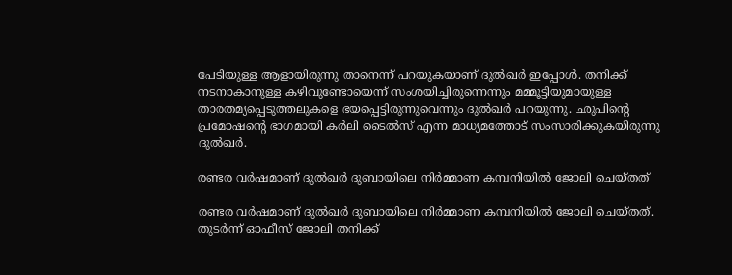പേടിയുള്ള ആളായിരുന്നു താനെന്ന് പറയുകയാണ് ദുൽഖർ ഇപ്പോൾ. തനിക്ക് നടനാകാനുള്ള കഴിവുണ്ടോയെന്ന് സംശയിച്ചിരുന്നെന്നും മമ്മൂട്ടിയുമായുള്ള താരതമ്യപ്പെടുത്തലുകളെ ഭയപ്പെട്ടിരുന്നുവെന്നും ദുൽഖർ പറയുന്നു. ഛുപിന്റെ പ്രമോഷന്റെ ഭാഗമായി കർലി ടൈൽസ് എന്ന മാധ്യമത്തോട് സംസാരിക്കുകയിരുന്നു ദുൽഖർ.

രണ്ടര വർഷമാണ് ദുൽഖർ ദുബായിലെ നിർമ്മാണ കമ്പനിയിൽ ജോലി ചെയ്തത്

രണ്ടര വർഷമാണ് ദുൽഖർ ദുബായിലെ നിർമ്മാണ കമ്പനിയിൽ ജോലി ചെയ്തത്. തുടർന്ന് ഓഫീസ് ജോലി തനിക്ക്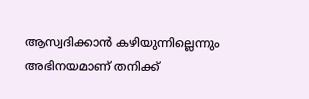ആസ്വദിക്കാൻ കഴിയുന്നില്ലെന്നും അഭിനയമാണ് തനിക്ക്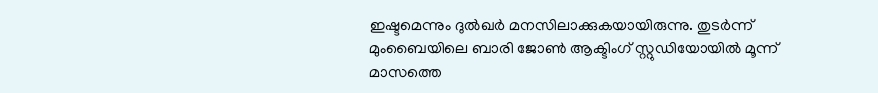ഇഷ്ടമെന്നും ദുൽഖർ മനസിലാക്കുകയായിരുന്നു. തുടർന്ന് മുംബൈയിലെ ബാരി ജോൺ ആക്ടിംഗ് സ്റ്റുഡിയോയിൽ മൂന്ന് മാസത്തെ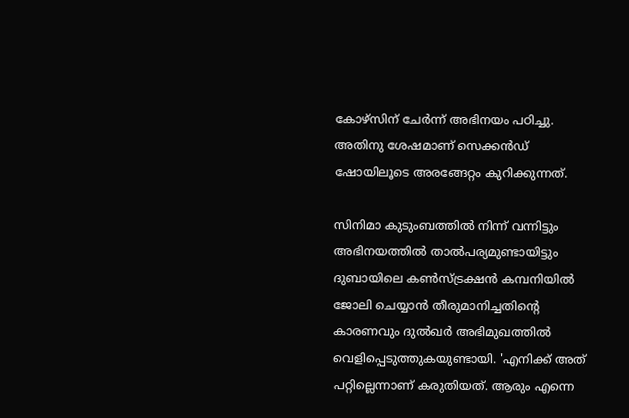കോഴ്‌സിന് ചേർന്ന് അഭിനയം പഠിച്ചു. അതിനു ശേഷമാണ് സെക്കൻഡ് ഷോയിലൂടെ അരങ്ങേറ്റം കുറിക്കുന്നത്.

സിനിമാ കുടുംബത്തിൽ നിന്ന് വന്നിട്ടും അഭിനയത്തിൽ താൽപര്യമുണ്ടായിട്ടും ദുബായിലെ കൺസ്ട്രക്ഷൻ കമ്പനിയിൽ ജോലി ചെയ്യാൻ തീരുമാനിച്ചതിന്റെ കാരണവും ദുൽഖർ അഭിമുഖത്തിൽ വെളിപ്പെടുത്തുകയുണ്ടായി. 'എനിക്ക് അത് പറ്റില്ലെന്നാണ് കരുതിയത്. ആരും എന്നെ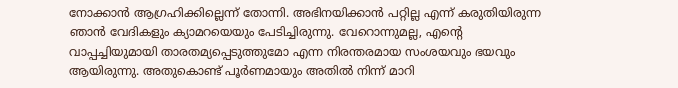നോക്കാൻ ആഗ്രഹിക്കില്ലെന്ന് തോന്നി. അഭിനയിക്കാൻ പറ്റില്ല എന്ന് കരുതിയിരുന്ന ഞാൻ വേദികളും ക്യാമറയെയും പേടിച്ചിരുന്നു. വേറൊന്നുമല്ല, എന്റെ വാപ്പച്ചിയുമായി താരതമ്യപ്പെടുത്തുമോ എന്ന നിരന്തരമായ സംശയവും ഭയവും ആയിരുന്നു. അതുകൊണ്ട് പൂർണമായും അതിൽ നിന്ന് മാറി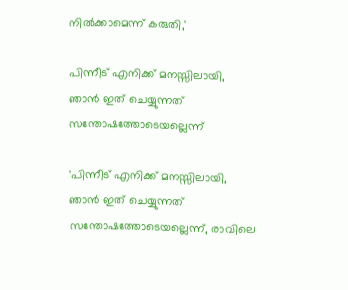നിൽക്കാമെന്ന് കരുതി,'

പിന്നീട് എനിക്ക് മനസ്സിലായി, ഞാൻ ഇത് ചെയ്യുന്നത് സന്തോഷത്തോടെയല്ലെന്ന്

'പിന്നീട് എനിക്ക് മനസ്സിലായി, ഞാൻ ഇത് ചെയ്യുന്നത് സന്തോഷത്തോടെയല്ലെന്ന്, രാവിലെ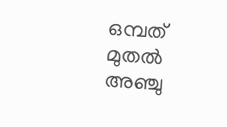ഒമ്പത് മുതൽ അഞ്ചു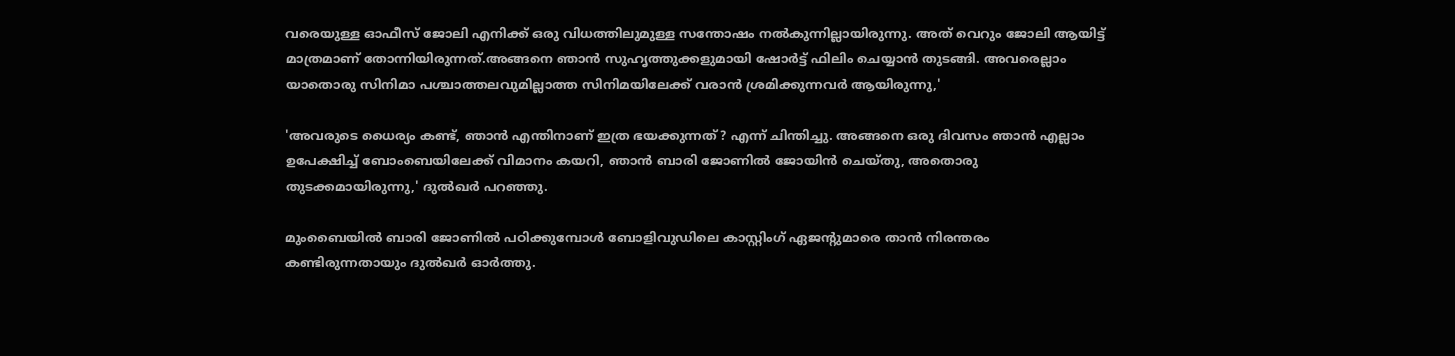വരെയുള്ള ഓഫീസ് ജോലി എനിക്ക് ഒരു വിധത്തിലുമുള്ള സന്തോഷം നൽകുന്നില്ലായിരുന്നു. അത് വെറും ജോലി ആയിട്ട് മാത്രമാണ് തോന്നിയിരുന്നത്.അങ്ങനെ ഞാൻ സുഹൃത്തുക്കളുമായി ഷോർട്ട് ഫിലിം ചെയ്യാൻ തുടങ്ങി. അവരെല്ലാം യാതൊരു സിനിമാ പശ്ചാത്തലവുമില്ലാത്ത സിനിമയിലേക്ക് വരാൻ ശ്രമിക്കുന്നവർ ആയിരുന്നു,'

'അവരുടെ ധൈര്യം കണ്ട്, ഞാൻ എന്തിനാണ് ഇത്ര ഭയക്കുന്നത്? എന്ന് ചിന്തിച്ചു. അങ്ങനെ ഒരു ദിവസം ഞാൻ എല്ലാം ഉപേക്ഷിച്ച് ബോംബെയിലേക്ക് വിമാനം കയറി, ഞാൻ ബാരി ജോണിൽ ജോയിൻ ചെയ്തു, അതൊരു തുടക്കമായിരുന്നു,' ദുൽഖർ പറഞ്ഞു.

മുംബൈയിൽ ബാരി ജോണിൽ പഠിക്കുമ്പോൾ ബോളിവുഡിലെ കാസ്റ്റിംഗ് ഏജന്റുമാരെ താൻ നിരന്തരം കണ്ടിരുന്നതായും ദുൽഖർ ഓർത്തു.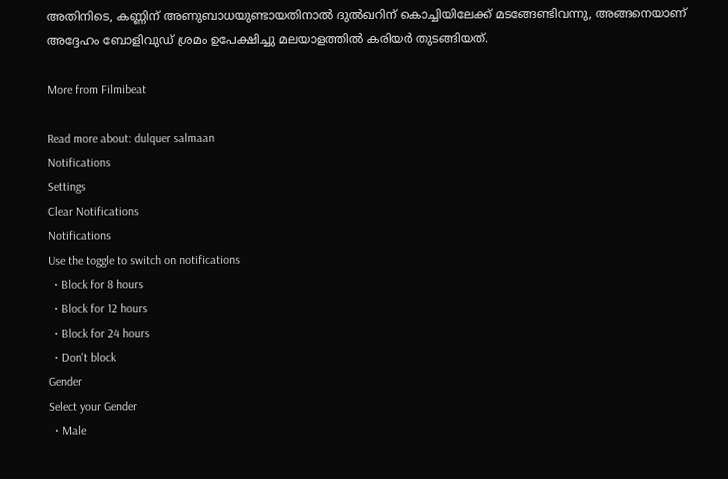അതിനിടെ, കണ്ണിന് അണുബാധയുണ്ടായതിനാൽ ദുൽഖറിന് കൊച്ചിയിലേക്ക് മടങ്ങേണ്ടിവന്നു, അങ്ങനെയാണ് അദ്ദേഹം ബോളിവുഡ് ശ്രമം ഉപേക്ഷിച്ചു മലയാളത്തിൽ കരിയർ തുടങ്ങിയത്.

More from Filmibeat

Read more about: dulquer salmaan
Notifications
Settings
Clear Notifications
Notifications
Use the toggle to switch on notifications
  • Block for 8 hours
  • Block for 12 hours
  • Block for 24 hours
  • Don't block
Gender
Select your Gender
  • Male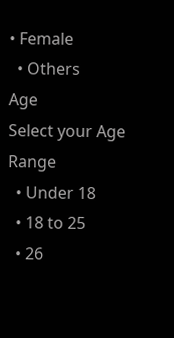• Female
  • Others
Age
Select your Age Range
  • Under 18
  • 18 to 25
  • 26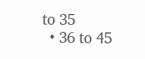to 35
  • 36 to 45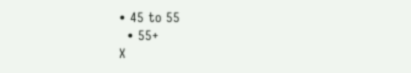• 45 to 55
  • 55+
X